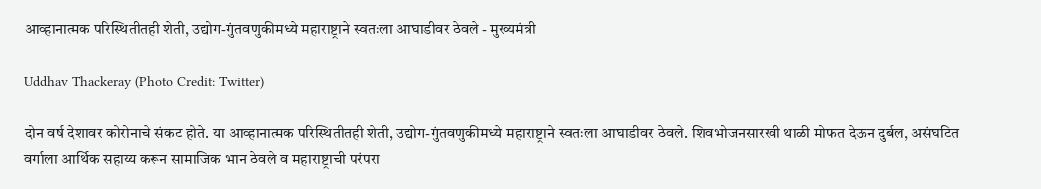आव्हानात्मक परिस्थितीतही शेती, उद्योग-गुंतवणुकीमध्ये महाराष्ट्राने स्वतःला आघाडीवर ठेवले - मुख्यमंत्री

Uddhav Thackeray (Photo Credit: Twitter)

दोन वर्ष देशावर कोरोनाचे संकट होते. या आव्हानात्मक परिस्थितीतही शेती, उद्योग-गुंतवणुकीमध्ये महाराष्ट्राने स्वतःला आघाडीवर ठेवले. शिवभोजनसारखी थाळी मोफत देऊन दुर्बल, असंघटित वर्गाला आर्थिक सहाय्य करून सामाजिक भान ठेवले व महाराष्ट्राची परंपरा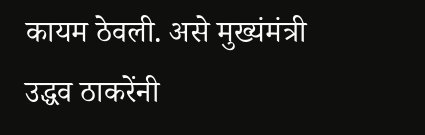कायम ठेवली. असे मुख्यंमंत्री उद्धव ठाकरेंनी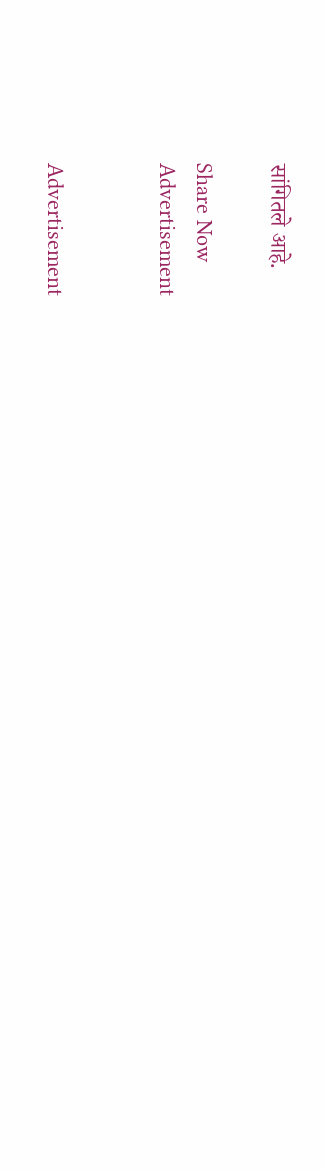सांगितले आहे.

Share Now
Advertisement


Advertisement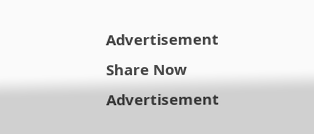Advertisement
Share Now
Advertisement